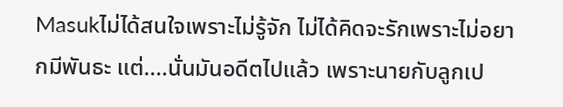Masukไม่ได้สนใจเพราะไม่รู้จัก ไม่ได้คิดจะรักเพราะไม่อยากมีพันธะ แต่....นั่นมันอดีตไปแล้ว เพราะนายกับลูกเป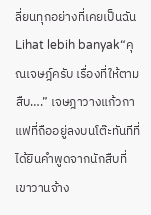ลี่ยนทุกอย่างที่เคยเป็นฉัน
Lihat lebih banyak“คุณเจษฎ์ครับ เรื่องที่ให้ตามสืบ….” เจษฎาวางแก้วกาแฟที่ถืออยู่ลงบนโต๊ะทันทีที่ได้ยินคำพูดจากนักสืบที่เขาวานจ้าง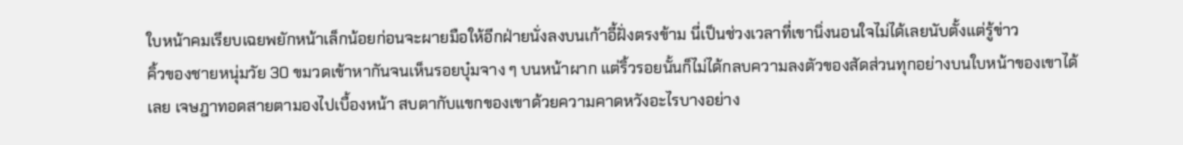ใบหน้าคมเรียบเฉยพยักหน้าเล็กน้อยก่อนจะผายมือให้อีกฝ่ายนั่งลงบนเก้าอี้ฝั่งตรงข้าม นี่เป็นช่วงเวลาที่เขานิ่งนอนใจไม่ได้เลยนับตั้งแต่รู้ข่าว
คิ้วของชายหนุ่มวัย 30 ขมวดเข้าหากันจนเห็นรอยบุ๋มจาง ๆ บนหน้าผาก แต่ริ้วรอยนั้นก็ไม่ได้กลบความลงตัวของสัดส่วนทุกอย่างบนใบหน้าของเขาได้เลย เจษฎาทอดสายตามองไปเบื้องหน้า สบตากับแขกของเขาด้วยความคาดหวังอะไรบางอย่าง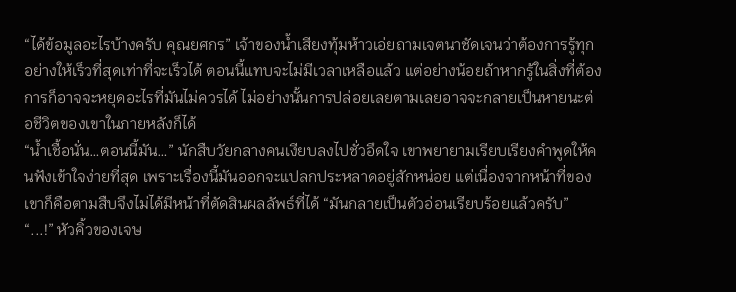“ได้ข้อมูลอะไรบ้างครับ คุณยศกร” เจ้าของน้ำเสียงทุ้มห้าวเอ่ยถามเจตนาชัดเจนว่าต้องการรู้ทุกอย่างให้เร็วที่สุดเท่าที่จะเร็วได้ ตอนนี้แทบจะไม่มีเวลาเหลือแล้ว แต่อย่างน้อยถ้าหากรู้ในสิ่งที่ต้องการก็อาจจะหยุดอะไรที่มันไม่ควรได้ ไม่อย่างนั้นการปล่อยเลยตามเลยอาจจะกลายเป็นหายนะต่อชีวิตของเขาในภายหลังก็ได้
“น้ำเชื้อนั่น…ตอนนี้มัน…” นักสืบวัยกลางคนเงียบลงไปชั่วอึดใจ เขาพยายามเรียบเรียงคำพูดให้คนฟังเข้าใจง่ายที่สุด เพราะเรื่องนี้มันออกจะแปลกประหลาดอยู่สักหน่อย แต่เนื่องจากหน้าที่ของเขาก็คือตามสืบจึงไม่ได้มีหน้าที่ตัดสินผลลัพธ์ที่ได้ “มันกลายเป็นตัวอ่อนเรียบร้อยแล้วครับ”
“...!” หัวคิ้วของเจษ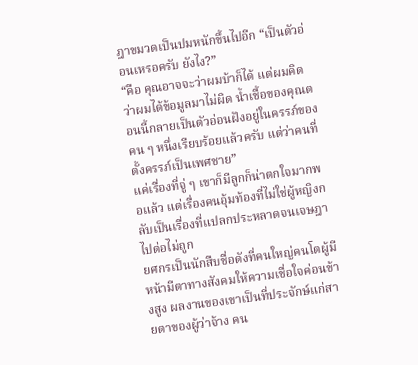ฎาขมวดเป็นปมหนักขึ้นไปอีก “เป็นตัวอ่อนเหรอครับ ยังไง?”
“คือ คุณอาจจะว่าผมบ้าก็ได้ แต่ผมคิดว่าผมได้ข้อมูลมาไม่ผิด น้ำเชื้อของคุณตอนนี้กลายเป็นตัวอ่อนฝังอยู่ในครรภ์ของคน ๆ หนึ่งเรียบร้อยแล้วครับ แต่ว่าคนที่ตั้งครรภ์เป็นเพศชาย”
แค่เรื่องที่จู่ ๆ เขาก็มีลูกก็น่าตกใจมากพอแล้ว แต่เรื่องคนอุ้มท้องที่ไม่ใช่ผู้หญิงกลับเป็นเรื่องที่แปลกประหลาดจนเจษฎาไปต่อไม่ถูก
ยศกรเป็นนักสืบชื่อดังที่คนใหญ่คนโตผู้มีหน้ามีตาทางสังคมให้ความเชื่อใจค่อนข้างสูง ผลงานของเขาเป็นที่ประจักษ์แก่สายตาของผู้ว่าจ้าง คน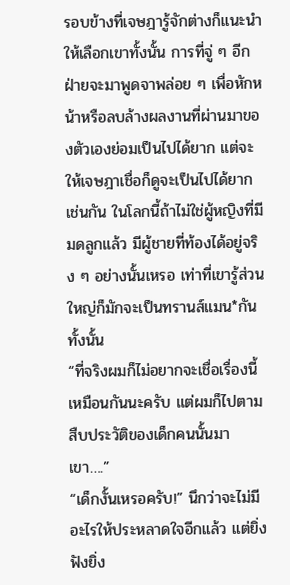รอบข้างที่เจษฎารู้จักต่างก็แนะนำให้เลือกเขาทั้งนั้น การที่จู่ ๆ อีกฝ่ายจะมาพูดจาพล่อย ๆ เพื่อหักหน้าหรือลบล้างผลงานที่ผ่านมาของตัวเองย่อมเป็นไปได้ยาก แต่จะให้เจษฎาเชื่อก็ดูจะเป็นไปได้ยากเช่นกัน ในโลกนี้ถ้าไม่ใช่ผู้หญิงที่มีมดลูกแล้ว มีผู้ชายที่ท้องได้อยู่จริง ๆ อย่างนั้นเหรอ เท่าที่เขารู้ส่วนใหญ่ก็มักจะเป็นทรานส์แมน*กันทั้งนั้น
“ที่จริงผมก็ไม่อยากจะเชื่อเรื่องนี้เหมือนกันนะครับ แต่ผมก็ไปตามสืบประวัติของเด็กคนนั้นมา เขา….”
“เด็กงั้นเหรอครับ!” นึกว่าจะไม่มีอะไรให้ประหลาดใจอีกแล้ว แต่ยิ่งฟังยิ่ง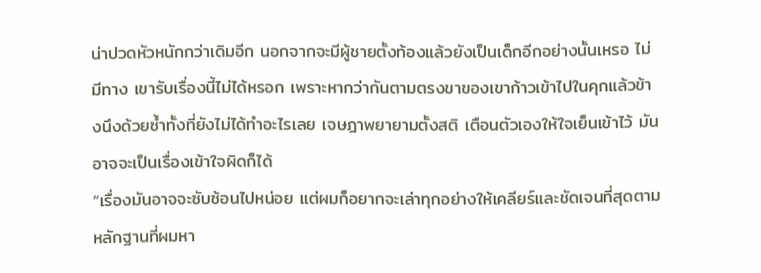น่าปวดหัวหนักกว่าเดิมอีก นอกจากจะมีผู้ชายตั้งท้องแล้วยังเป็นเด็กอีกอย่างนั้นเหรอ ไม่มีทาง เขารับเรื่องนี้ไม่ได้หรอก เพราะหากว่ากันตามตรงขาของเขาก้าวเข้าไปในคุกแล้วข้างนึงด้วยซ้ำทั้งที่ยังไม่ได้ทำอะไรเลย เจษฎาพยายามตั้งสติ เตือนตัวเองให้ใจเย็นเข้าไว้ มันอาจจะเป็นเรื่องเข้าใจผิดก็ได้
“เรื่องมันอาจจะซับซ้อนไปหน่อย แต่ผมก็อยากจะเล่าทุกอย่างให้เคลียร์และชัดเจนที่สุดตามหลักฐานที่ผมหา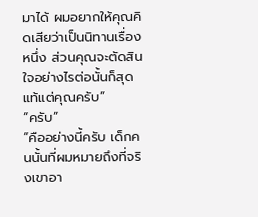มาได้ ผมอยากให้คุณคิดเสียว่าเป็นนิทานเรื่องหนึ่ง ส่วนคุณจะตัดสินใจอย่างไรต่อนั้นก็สุดแท้แต่คุณครับ”
“ครับ”
“คืออย่างนี้ครับ เด็กคนนั้นที่ผมหมายถึงที่จริงเขาอา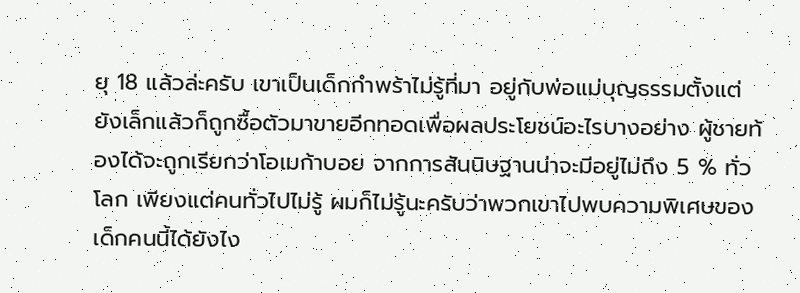ยุ 18 แล้วล่ะครับ เขาเป็นเด็กกำพร้าไม่รู้ที่มา อยู่กับพ่อแม่บุญธรรมตั้งแต่ยังเล็กแล้วก็ถูกซื้อตัวมาขายอีกทอดเพื่อผลประโยชน์อะไรบางอย่าง ผู้ชายท้องได้จะถูกเรียกว่าโอเมก้าบอย จากการสันนิษฐานน่าจะมีอยู่ไม่ถึง 5 % ทั่วโลก เพียงแต่คนทั่วไปไม่รู้ ผมก็ไม่รู้นะครับว่าพวกเขาไปพบความพิเศษของเด็กคนนี้ได้ยังไง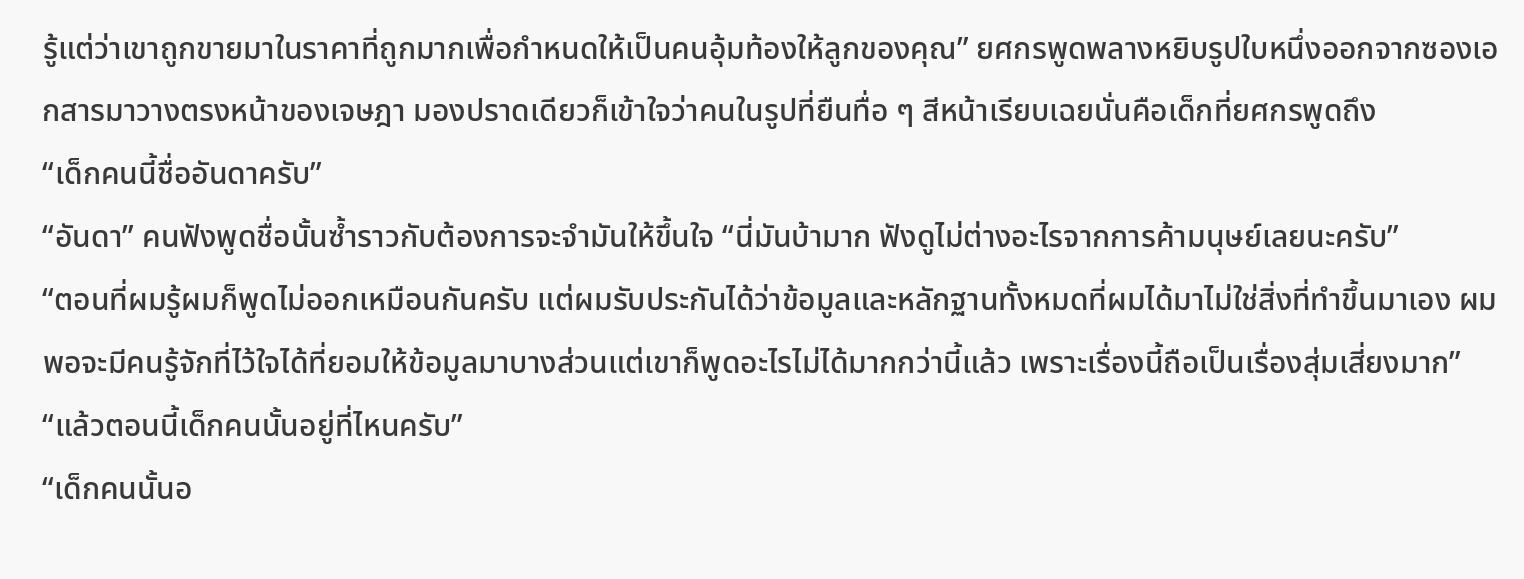รู้แต่ว่าเขาถูกขายมาในราคาที่ถูกมากเพื่อกำหนดให้เป็นคนอุ้มท้องให้ลูกของคุณ” ยศกรพูดพลางหยิบรูปใบหนึ่งออกจากซองเอกสารมาวางตรงหน้าของเจษฎา มองปราดเดียวก็เข้าใจว่าคนในรูปที่ยืนทื่อ ๆ สีหน้าเรียบเฉยนั่นคือเด็กที่ยศกรพูดถึง
“เด็กคนนี้ชื่ออันดาครับ”
“อันดา” คนฟังพูดชื่อนั้นซ้ำราวกับต้องการจะจำมันให้ขึ้นใจ “นี่มันบ้ามาก ฟังดูไม่ต่างอะไรจากการค้ามนุษย์เลยนะครับ”
“ตอนที่ผมรู้ผมก็พูดไม่ออกเหมือนกันครับ แต่ผมรับประกันได้ว่าข้อมูลและหลักฐานทั้งหมดที่ผมได้มาไม่ใช่สิ่งที่ทำขึ้นมาเอง ผมพอจะมีคนรู้จักที่ไว้ใจได้ที่ยอมให้ข้อมูลมาบางส่วนแต่เขาก็พูดอะไรไม่ได้มากกว่านี้แล้ว เพราะเรื่องนี้ถือเป็นเรื่องสุ่มเสี่ยงมาก”
“แล้วตอนนี้เด็กคนนั้นอยู่ที่ไหนครับ”
“เด็กคนนั้นอ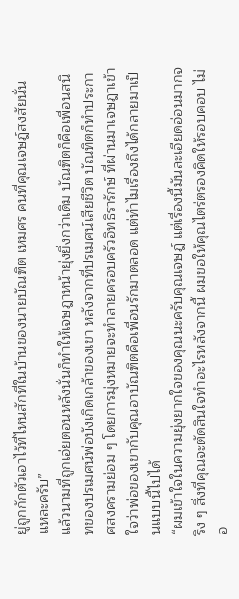ยู่ถูกกักตัวเอาไว้ที่ไหนสักที่ในบ้านของนายบัณฑิต เหมศร คนที่คุณเจษฎ์สงสัยนั่นแหละครับ”
แล้วนามที่ถูกเอ่ยตอนหลังนั่นก็ทำให้เจษฎาหน้ายุ่งยิ่งกว่าเดิม บัณฑิตก็คือเพื่อนสนิทของปรเมศน์พ่อบังเกิดเกล้าของเขา หลังจากที่ปรเมศน์เสียชีวิต บัณทิตก็ทำประกาศสงครามย่อม ๆ โดยการมุ่งหมายจะทำลายครอบครัวอิทธิรารักษ์ ที่ผ่านมาเจษฎาเข้าใจว่าพ่อของเขากับคุณอาบัณฑิตคือเพื่อนรักมาตลอด แต่ทำไมเรื่องถึงได้กลายมาเป็นแบบนี้ไปได้
“ผมเข้าใจในความยุ่งยากใจของคุณนะครับคุณเจษฎ์ แต่เรื่องนี้มันละเอียดอ่อนมากจริง ๆ สิ่งที่คุณจะตัดสินใจทำอะไรหลังจากนี้ ผมขอให้คุณไตร่ตรองคิดให้รอบคอบ ไม่อ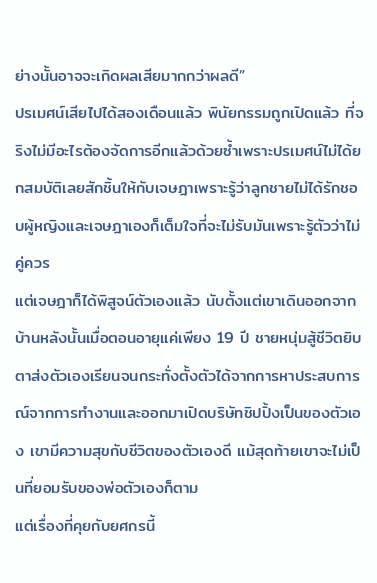ย่างนั้นอาจจะเกิดผลเสียมากกว่าผลดี”
ปรเมศน์เสียไปได้สองเดือนแล้ว พินัยกรรมถูกเปิดแล้ว ที่จริงไม่มีอะไรต้องจัดการอีกแล้วด้วยซ้ำเพราะปรเมศน์ไม่ได้ยกสมบัติเลยสักชิ้นให้กับเจษฎาเพราะรู้ว่าลูกชายไม่ได้รักชอบผู้หญิงและเจษฎาเองก็เต็มใจที่จะไม่รับมันเพราะรู้ตัวว่าไม่คู่ควร
แต่เจษฎาก็ได้พิสูจน์ตัวเองแล้ว นับตั้งแต่เขาเดินออกจากบ้านหลังนั้นเมื่อตอนอายุแค่เพียง 19 ปี ชายหนุ่มสู้ชีวิตยิบตาส่งตัวเองเรียนจนกระทั่งตั้งตัวได้จากการหาประสบการณ์จากการทำงานและออกมาเปิดบริษัทชิปปิ้งเป็นของตัวเอง เขามีความสุขกับชีวิตของตัวเองดี แม้สุดท้ายเขาจะไม่เป็นที่ยอมรับของพ่อตัวเองก็ตาม
แต่เรื่องที่คุยกับยศกรนี้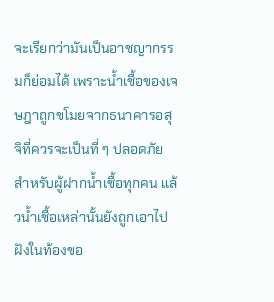จะเรียกว่ามันเป็นอาชญากรรมก็ย่อมได้ เพราะน้ำเชื้อของเจษฎาถูกขโมยจากธนาคารอสุจิที่ควรจะเป็นที่ ๆ ปลอดภัยสำหรับผู้ฝากน้ำเชื้อทุกคน แล้วน้ำเชื้อเหล่านั้นยังถูกเอาไปฝังในท้องขอ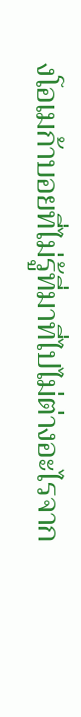งโอเมก้าบอยที่ไม่รู้ที่มาที่ไปไม่ต่างอะไรจาก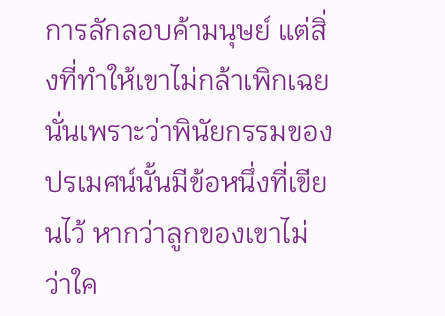การลักลอบค้ามนุษย์ แต่สิ่งที่ทำให้เขาไม่กล้าเพิกเฉยนั่นเพราะว่าพินัยกรรมของปรเมศน์นั้นมีข้อหนึ่งที่เขียนไว้ หากว่าลูกของเขาไม่ว่าใค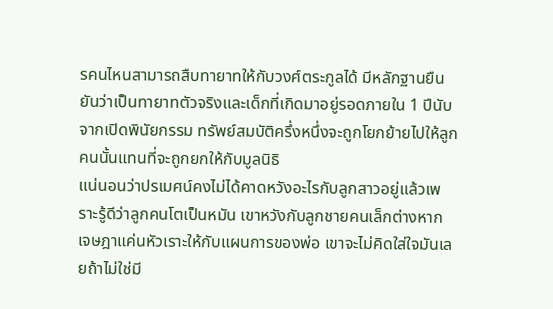รคนไหนสามารถสืบทายาทให้กับวงศ์ตระกูลได้ มีหลักฐานยืนยันว่าเป็นทายาทตัวจริงและเด็กที่เกิดมาอยู่รอดภายใน 1 ปีนับจากเปิดพินัยกรรม ทรัพย์สมบัติครึ่งหนึ่งจะถูกโยกย้ายไปให้ลูกคนนั้นแทนที่จะถูกยกให้กับมูลนิธิ
แน่นอนว่าปรเมศน์คงไม่ได้คาดหวังอะไรกับลูกสาวอยู่แล้วเพราะรู้ดีว่าลูกคนโตเป็นหมัน เขาหวังกับลูกชายคนเล็กต่างหาก
เจษฎาแค่นหัวเราะให้กับแผนการของพ่อ เขาจะไม่คิดใส่ใจมันเลยถ้าไม่ใช่มี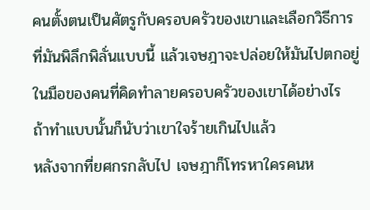คนตั้งตนเป็นศัตรูกับครอบครัวของเขาและเลือกวิธีการที่มันพิลึกพิลั่นแบบนี้ แล้วเจษฎาจะปล่อยให้มันไปตกอยู่ในมือของคนที่คิดทำลายครอบครัวของเขาได้อย่างไร ถ้าทำแบบนั้นก็นับว่าเขาใจร้ายเกินไปแล้ว
หลังจากที่ยศกรกลับไป เจษฎาก็โทรหาใครคนห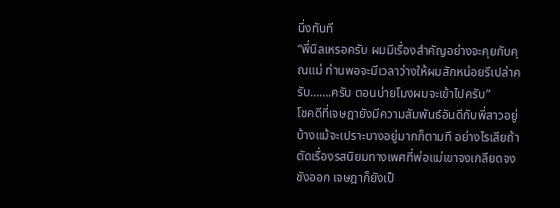นึ่งทันที
“พี่นิลเหรอครับ ผมมีเรื่องสำคัญอย่างจะคุยกับคุณแม่ ท่านพอจะมีเวลาว่างให้ผมสักหน่อยรึเปล่าครับ…….ครับ ตอนบ่ายโมงผมจะเข้าไปครับ”
โชคดีที่เจษฎายังมีความสัมพันธ์อันดีกับพี่สาวอยู่บ้างแม้จะเปราะบางอยู่มากก็ตามที อย่างไรเสียถ้าตัดเรื่องรสนิยมทางเพศที่พ่อแม่เขาจงเกลียดจงชังออก เจษฎาก็ยังเป็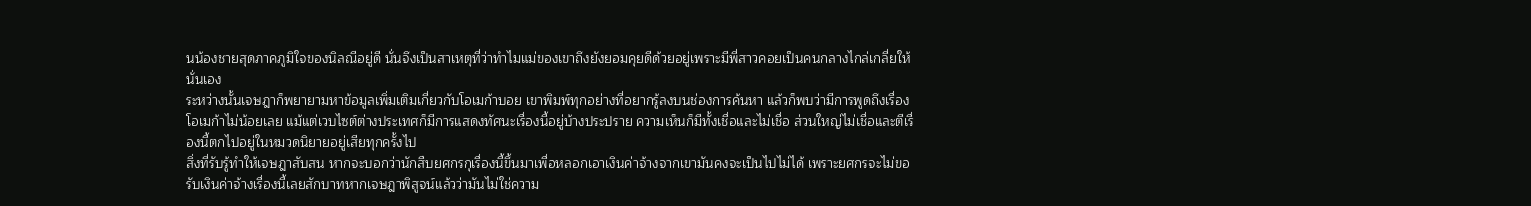นน้องชายสุดภาคภูมิใจของนิลณีอยู่ดี นั่นจึงเป็นสาเหตุที่ว่าทำไมแม่ของเขาถึงยังยอมคุยดีด้วยอยู่เพราะมีพี่สาวคอยเป็นคนกลางไกล่เกลี่ยให้นั่นเอง
ระหว่างนั้นเจษฎาก็พยายามหาข้อมูลเพิ่มเติมเกี่ยวกับโอเมก้าบอย เขาพิมพ์ทุกอย่างที่อยากรู้ลงบนช่องการค้นหา แล้วก็พบว่ามีการพูดถึงเรื่องโอเมก้าไม่น้อยเลย แม้แต่เวบไซต์ต่างประเทศก็มีการแสดงทัศนะเรื่องนี้อยู่บ้างประปราย ความเห็นก็มีทั้งเชื่อและไม่เชื่อ ส่วนใหญ่ไม่เชื่อและตีเรื่องนี้ตกไปอยู่ในหมวดนิยายอยู่เสียทุกครั้งไป
สิ่งที่รับรู้ทำให้เจษฎาสับสน หากจะบอกว่านักสืบยศกรกุเรื่องนี้ขึ้นมาเพื่อหลอกเอาเงินค่าจ้างจากเขามันคงจะเป็นไปไม่ได้ เพราะยศกรจะไม่ขอรับเงินค่าจ้างเรื่องนี้เลยสักบาทหากเจษฎาพิสูจน์แล้วว่ามันไม่ใช่ความ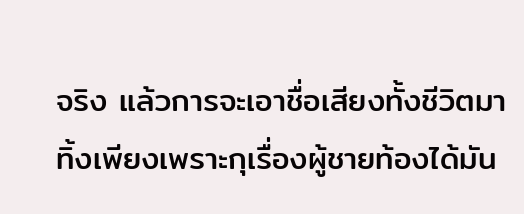จริง แล้วการจะเอาชื่อเสียงทั้งชีวิตมาทิ้งเพียงเพราะกุเรื่องผู้ชายท้องได้มัน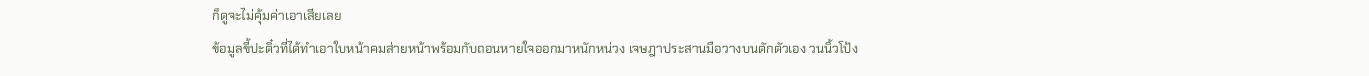ก็ดูจะไม่คุ้มค่าเอาเสียเลย
ข้อมูลขี้ปะติ๋วที่ได้ทำเอาใบหน้าคมส่ายหน้าพร้อมกับถอนหายใจออกมาหนักหน่วง เจษฎาประสานมือวางบนตักตัวเอง วนนิ้วโป้ง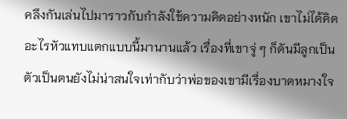คลึงกันเล่นไปมาราวกับกำลังใช้ความคิดอย่างหนัก เขาไม่ได้คิดอะไรหัวแทบแตกแบบนี้มานานแล้ว เรื่องที่เขาจู่ ๆ ก็ดันมีลูกเป็นตัวเป็นตนยังไม่น่าสนใจเท่ากับว่าพ่อของเขามีเรื่องบาดหมางใจ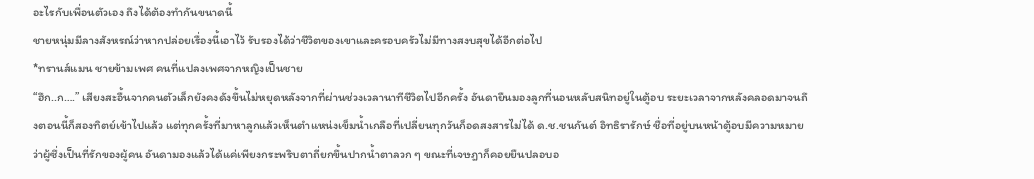อะไรกับเพื่อนตัวเอง ถึงได้ต้องทำกันขนาดนี้
ชายหนุ่มมีลางสังหรณ์ว่าหากปล่อยเรื่องนี้เอาไว้ รับรองได้ว่าชีวิตของเขาและครอบครัวไม่มีทางสงบสุขได้อีกต่อไป
*ทรานส์แมน ชายข้ามเพศ คนที่แปลงเพศจากหญิงเป็นชาย
“ฮึก..ก….” เสียงสะอื้นจากคนตัวเล็กยังคงดังขึ้นไม่หยุดหลังจากที่ผ่านช่วงเวลานาทีชีวิตไปอีกครั้ง อันดายืนมองลูกที่นอนหลับสนิทอยู่ในตู้อบ ระยะเวลาจากหลังคลอดมาจนถึงตอนนี้ก็สองทิตย์เข้าไปแล้ว แต่ทุกครั้งที่มาหาลูกแล้วเห็นตำแหน่งเข็มน้ำเกลือที่เปลี่ยนทุกวันก็อดสงสารไม่ได้ ด.ช.ชนกันต์ อิทธิรารักษ์ ชื่อที่อยู่บนหน้าตู้อบมีความหมายว่าผู้ซึ่งเป็นที่รักของผู้คน อันดามองแล้วได้แค่เพียงกระพริบตาถี่ยกขึ้นปากน้ำตาลวก ๆ ขณะที่เจษฎาก็คอยยืนปลอบอ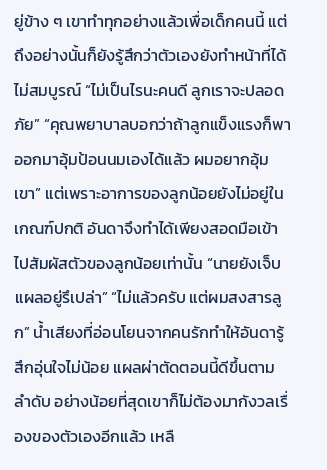ยู่ข้าง ๆ เขาทำทุกอย่างแล้วเพื่อเด็กคนนี้ แต่ถึงอย่างนั้นก็ยังรู้สึกว่าตัวเองยังทำหน้าที่ได้ไม่สมบูรณ์ “ไม่เป็นไรนะคนดี ลูกเราจะปลอดภัย” “คุณพยาบาลบอกว่าถ้าลูกแข็งแรงก็พาออกมาอุ้มป้อนนมเองได้แล้ว ผมอยากอุ้มเขา” แต่เพราะอาการของลูกน้อยยังไม่อยู่ในเกณฑ์ปกติ อันดาจึงทำได้เพียงสอดมือเข้าไปสัมผัสตัวของลูกน้อยเท่านั้น “นายยังเจ็บแผลอยู่รึเปล่า” “ไม่แล้วครับ แต่ผมสงสารลูก” น้ำเสียงที่อ่อนโยนจากคนรักทำให้อันดารู้สึกอุ่นใจไม่น้อย แผลผ่าตัดตอนนี้ดีขึ้นตามลำดับ อย่างน้อยที่สุดเขาก็ไม่ต้องมากังวลเรื่องของตัวเองอีกแล้ว เหลื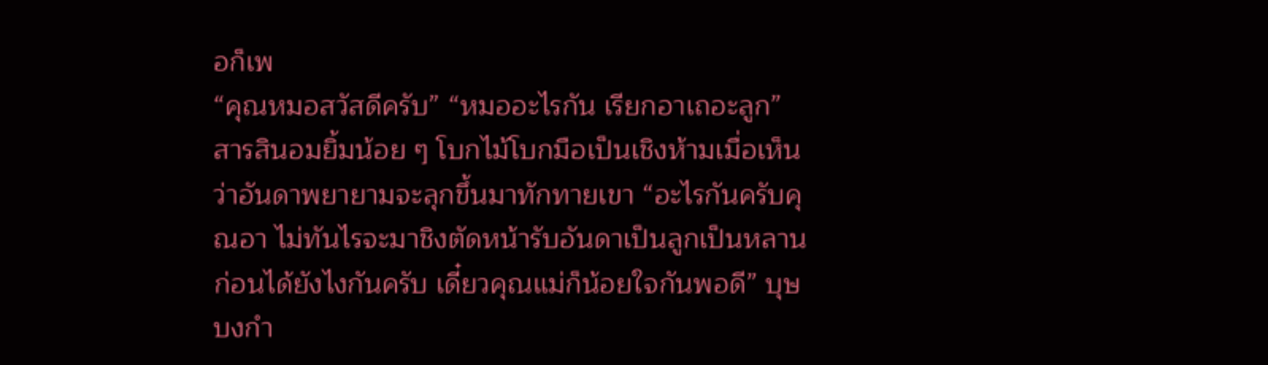อก็เพ
“คุณหมอสวัสดีครับ” “หมออะไรกัน เรียกอาเถอะลูก” สารสินอมยิ้มน้อย ๆ โบกไม้โบกมือเป็นเชิงห้ามเมื่อเห็นว่าอันดาพยายามจะลุกขึ้นมาทักทายเขา “อะไรกันครับคุณอา ไม่ทันไรจะมาชิงตัดหน้ารับอันดาเป็นลูกเป็นหลานก่อนได้ยังไงกันครับ เดี๋ยวคุณแม่ก็น้อยใจกันพอดี” บุษบงกำ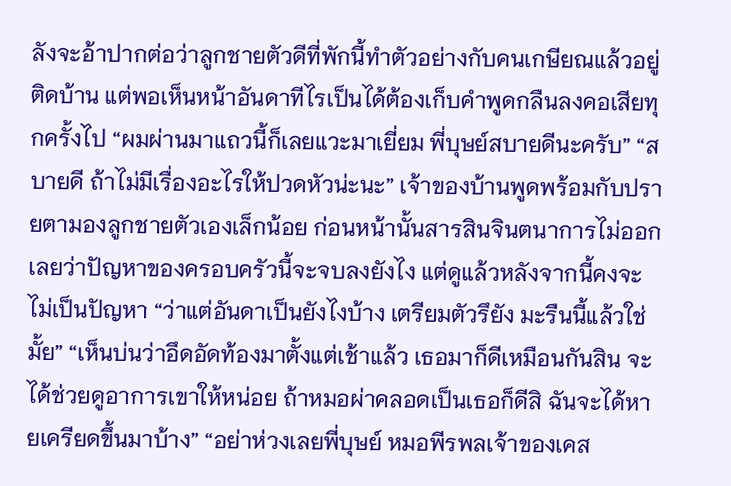ลังจะอ้าปากต่อว่าลูกชายตัวดีที่พักนี้ทำตัวอย่างกับคนเกษียณแล้วอยู่ติดบ้าน แต่พอเห็นหน้าอันดาทีไรเป็นได้ต้องเก็บคำพูดกลืนลงคอเสียทุกครั้งไป “ผมผ่านมาแถวนี้ก็เลยแวะมาเยี่ยม พี่บุษย์สบายดีนะครับ” “สบายดี ถ้าไม่มีเรื่องอะไรให้ปวดหัวน่ะนะ” เจ้าของบ้านพูดพร้อมกับปรายตามองลูกชายตัวเองเล็กน้อย ก่อนหน้านั้นสารสินจินตนาการไม่ออกเลยว่าปัญหาของครอบครัวนี้จะจบลงยังไง แต่ดูแล้วหลังจากนี้คงจะไม่เป็นปัญหา “ว่าแต่อันดาเป็นยังไงบ้าง เตรียมตัวรึยัง มะรืนนี้แล้วใช่มั้ย” “เห็นบ่นว่าอึดอัดท้องมาตั้งแต่เช้าแล้ว เธอมาก็ดีเหมือนกันสิน จะได้ช่วยดูอาการเขาให้หน่อย ถ้าหมอผ่าคลอดเป็นเธอก็ดีสิ ฉันจะได้หายเครียดขึ้นมาบ้าง” “อย่าห่วงเลยพี่บุษย์ หมอพีรพลเจ้าของเคส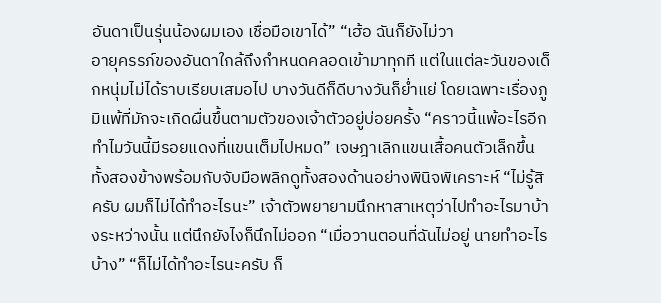อันดาเป็นรุ่นน้องผมเอง เชื่อมือเขาได้” “เฮ้อ ฉันก็ยังไม่วา
อายุครรภ์ของอันดาใกล้ถึงกำหนดคลอดเข้ามาทุกที แต่ในแต่ละวันของเด็กหนุ่มไม่ได้ราบเรียบเสมอไป บางวันดีก็ดีบางวันก็ย่ำแย่ โดยเฉพาะเรื่องภูมิแพ้ที่มักจะเกิดผื่นขึ้นตามตัวของเจ้าตัวอยู่บ่อยครั้ง “คราวนี้แพ้อะไรอีก ทำไมวันนี้มีรอยแดงที่แขนเต็มไปหมด” เจษฎาเลิกแขนเสื้อคนตัวเล็กขึ้นทั้งสองข้างพร้อมกับจับมือพลิกดูทั้งสองด้านอย่างพินิจพิเคราะห์ “ไม่รู้สิครับ ผมก็ไม่ได้ทำอะไรนะ” เจ้าตัวพยายามนึกหาสาเหตุว่าไปทำอะไรมาบ้างระหว่างนั้น แต่นึกยังไงก็นึกไม่ออก “เมื่อวานตอนที่ฉันไม่อยู่ นายทำอะไรบ้าง” “ก็ไม่ได้ทำอะไรนะครับ ก็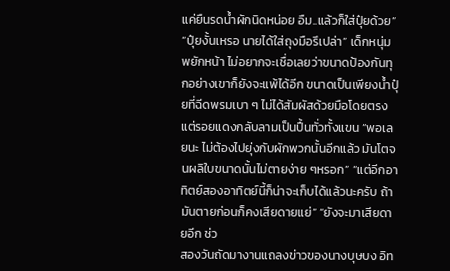แค่ยืนรดน้ำผักนิดหน่อย อืม..แล้วก็ใส่ปุ๋ยด้วย” “ปุ๋ยงั้นเหรอ นายได้ใส่ถุงมือรึเปล่า” เด็กหนุ่มพยักหน้า ไม่อยากจะเชื่อเลยว่าขนาดป้องกันทุกอย่างเขาก็ยังจะแพ้ได้อีก ขนาดเป็นเพียงน้ำปุ๋ยที่ฉีดพรมเบา ๆ ไม่ได้สัมผัสด้วยมือโดยตรง แต่รอยแดงกลับลามเป็นปื้นทั่วทั้งแขน “พอเลยนะ ไม่ต้องไปยุ่งกับผักพวกนั้นอีกแล้ว มันโตจนผลิใบขนาดนั้นไม่ตายง่าย ๆหรอก” “แต่อีกอาทิตย์สองอาทิตย์นี้ก็น่าจะเก็บได้แล้วนะครับ ถ้ามันตายก่อนก็คงเสียดายแย่” “ยังจะมาเสียดายอีก ช่ว
สองวันถัดมางานแถลงข่าวของนางบุษบง อิท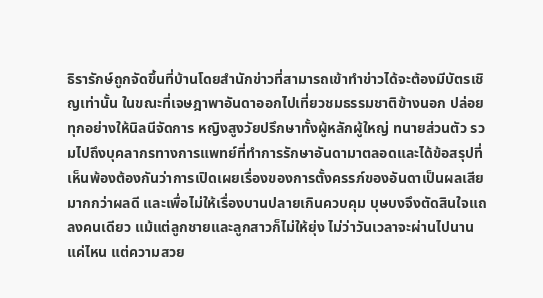ธิรารักษ์ถูกจัดขึ้นที่บ้านโดยสำนักข่าวที่สามารถเข้าทำข่าวได้จะต้องมีบัตรเชิญเท่านั้น ในขณะที่เจษฎาพาอันดาออกไปเที่ยวชมธรรมชาติข้างนอก ปล่อยทุกอย่างให้นิลนีจัดการ หญิงสูงวัยปรึกษาทั้งผู้หลักผู้ใหญ่ ทนายส่วนตัว รวมไปถึงบุคลากรทางการแพทย์ที่ทำการรักษาอันดามาตลอดและได้ข้อสรุปที่เห็นพ้องต้องกันว่าการเปิดเผยเรื่องของการตั้งครรภ์ของอันดาเป็นผลเสียมากกว่าผลดี และเพื่อไม่ให้เรื่องบานปลายเกินควบคุม บุษบงจึงตัดสินใจแถลงคนเดียว แม้แต่ลูกชายและลูกสาวก็ไม่ให้ยุ่ง ไม่ว่าวันเวลาจะผ่านไปนานแค่ไหน แต่ความสวย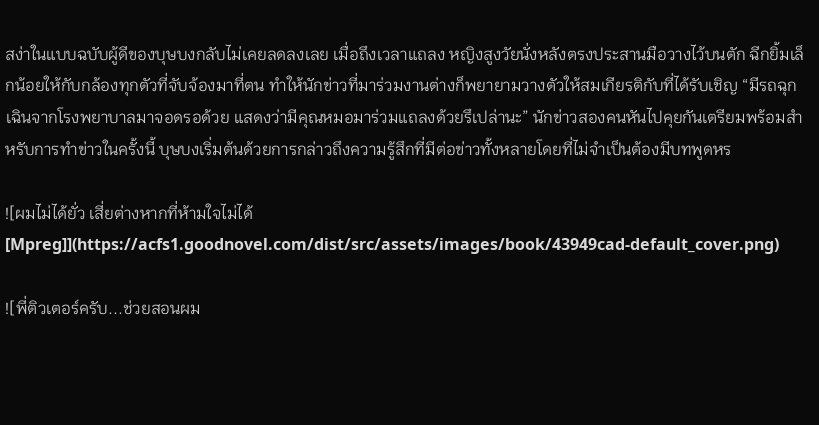สง่าในแบบฉบับผู้ดีของบุษบงกลับไม่เคยลดลงเลย เมื่อถึงเวลาแถลง หญิงสูงวัยนั่งหลังตรงประสานมือวางไว้บนตัก ฉีกยิ้มเล็กน้อยให้กับกล้องทุกตัวที่จับจ้องมาที่ตน ทำให้นักข่าวที่มาร่วมงานต่างก็พยายามวางตัวให้สมเกียรติกับที่ได้รับเชิญ “มีรถฉุกเฉินจากโรงพยาบาลมาจอดรอด้วย แสดงว่ามีคุณหมอมาร่วมแถลงด้วยรึเปล่านะ” นักข่าวสองคนหันไปคุยกันเตรียมพร้อมสำหรับการทำข่าวในครั้งนี้ บุษบงเริ่มต้นด้วยการกล่าวถึงความรู้สึกที่มีต่อข่าวทั้งหลายโดยที่ไม่จำเป็นต้องมีบทพูดหร

![ผมไม่ได้ยั่ว เสี่ยต่างหากที่ห้ามใจไม่ได้[Mpreg]](https://acfs1.goodnovel.com/dist/src/assets/images/book/43949cad-default_cover.png)

![พี่ติวเตอร์ครับ...ช่วยสอนผม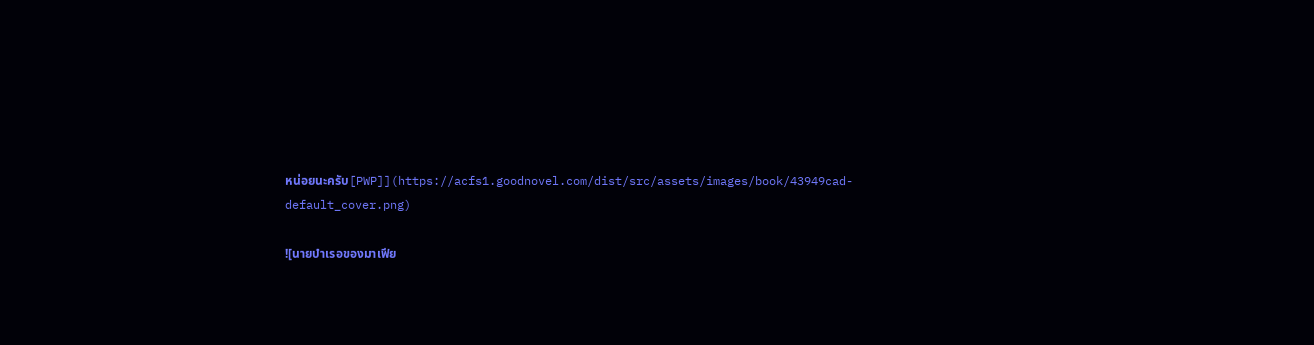หน่อยนะครับ[PWP]](https://acfs1.goodnovel.com/dist/src/assets/images/book/43949cad-default_cover.png)

![นายบำเรอของมาเฟีย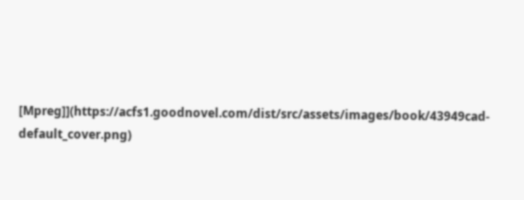[Mpreg]](https://acfs1.goodnovel.com/dist/src/assets/images/book/43949cad-default_cover.png)